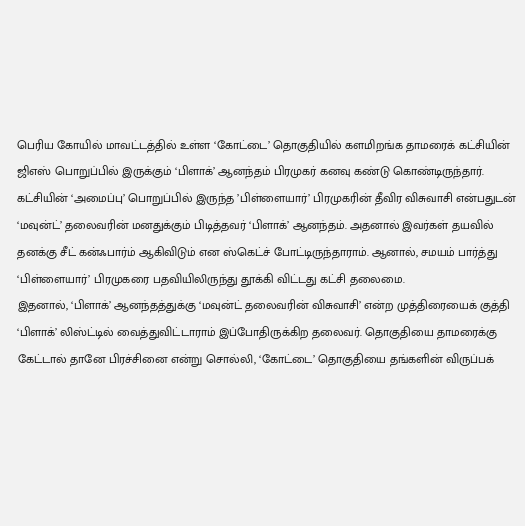பெரிய கோயில் மாவட்டத்தில் உள்ள ‘கோட்டை’ தொகுதியில் களமிறங்க தாமரைக் கட்சியின் ஜிஎஸ் பொறுப்பில் இருக்கும் ‘பிளாக்’ ஆனந்தம் பிரமுகர் கனவு கண்டு கொண்டிருந்தார். கட்சியின் ‘அமைப்பு’ பொறுப்பில் இருந்த ’பிள்ளையார்’ பிரமுகரின் தீவிர விசுவாசி என்பதுடன் ‘மவுன்ட்’ தலைவரின் மனதுக்கும் பிடித்தவர் ‘பிளாக்’ ஆனந்தம். அதனால் இவர்கள் தயவில் தனக்கு சீட் கன்ஃபார்ம் ஆகிவிடும் என ஸ்கெட்ச் போட்டிருந்தாராம். ஆனால், சமயம் பார்த்து ‘பிள்ளையார்’ பிரமுகரை பதவியிலிருந்து தூக்கி விட்டது கட்சி தலைமை.
இதனால், ‘பிளாக்’ ஆனந்தத்துக்கு ‘மவுன்ட் தலைவரின் விசுவாசி’ என்ற முத்திரையைக் குத்தி ‘பிளாக்’ லிஸ்ட்டில் வைத்துவிட்டாராம் இப்போதிருக்கிற தலைவர். தொகுதியை தாமரைக்கு கேட்டால் தானே பிரச்சினை என்று சொல்லி, ‘கோட்டை’ தொகுதியை தங்களின் விருப்பக்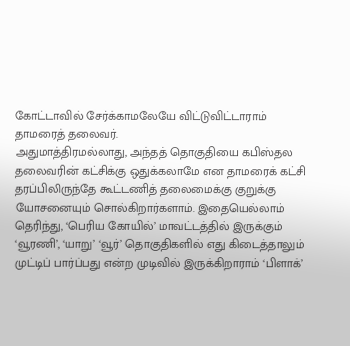கோட்டாவில் சேர்க்காமலேயே விட்டுவிட்டாராம் தாமரைத் தலைவர்.
அதுமாத்திரமல்லாது, அந்தத் தொகுதியை கபிஸ்தல தலைவரின் கட்சிக்கு ஒதுக்கலாமே என தாமரைக் கட்சி தரப்பிலிருந்தே கூட்டணித் தலைமைக்கு குறுக்கு யோசனையும் சொல்கிறார்களாம். இதையெல்லாம் தெரிந்து, ‘பெரிய கோயில்’ மாவட்டத்தில் இருக்கும் ‘வூரணி’, ‘யாறு’ ‘வூர்’ தொகுதிகளில் எது கிடைத்தாலும் முட்டிப் பார்ப்பது என்ற முடிவில் இருக்கிறாராம் ‘பிளாக்’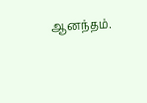ஆனந்தம்.